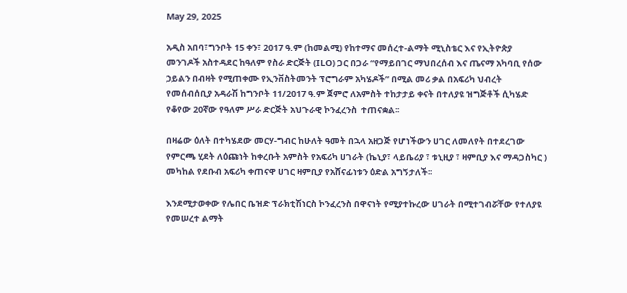May 29, 2025

አዲስ አበባ፣ግንቦት 15 ቀን፣ 2017 ዓ.ም (ከመልሚ) የከተማና መሰረተ-ልማት ሚኒስቴር እና የኢትዮጵያ መንገዶች አስተዳደር ከዓለም የስራ ድርጅት (ILO) ጋር በጋራ “የማይበገር ማህበረሰብ እና ጤናማ አካባቢ የሰው ኃይልን በብዛት የሚጠቀሙ የኢንቨስትመንት ፕሮግራም አካሄዶች” በሚል መሪ ቃል በአፍሪካ ህብረት የመሰብሰቢያ አዳራሽ ከግንቦት 11/2017 ዓ.ም ጀምሮ ለአምስት ተከታታይ ቀናት በተለያዩ ዝግጅቶች ሲካሄድ የቆየው 20ኛው የዓለም ሥራ ድርጅት አህጉራዊ ኮንፈረንስ  ተጠናቋል፡፡

በዛሬው ዕለት በተካሄደው መርሃ-ግብር ከሁለት ዓመት በኋላ አዘጋጅ የሆነችውን ሀገር ለመለየት በተደረገው የምርጫ ሂደት ለዕጩነት ከቀረቡት አምስት የአፍሪካ ሀገራት (ኬኒያ፣ ላይቤሪያ ፣ ቱኒዚያ ፣ ዛምቢያ እና ማዳጋስካር ) መካከል የደቡብ አፍሪካ ቀጠናዋ ሀገር ዛምቢያ የአሸናፊነቱን ዕድል አግኝታለች፡፡

እንደሚታወቀው የሌበር ቤዝድ ፕራክቲሽነርስ ኮንፈረንስ በዋናነት የሚያተኩረው ሀገራት በሚተገብሯቸው የተለያዩ የመሠረተ ልማት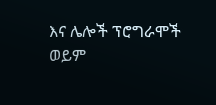እና ሌሎች ፕሮግራሞች ወይም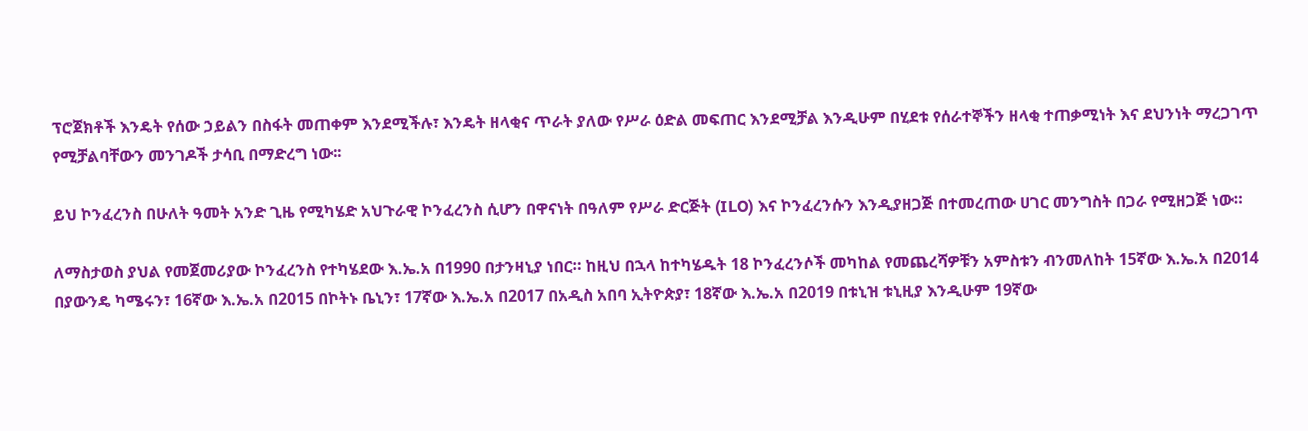ፕሮጀክቶች እንዴት የሰው ኃይልን በስፋት መጠቀም እንደሚችሉ፣ እንዴት ዘላቂና ጥራት ያለው የሥራ ዕድል መፍጠር እንደሚቻል እንዲሁም በሂደቱ የሰራተኞችን ዘላቂ ተጠቃሚነት እና ደህንነት ማረጋገጥ የሚቻልባቸውን መንገዶች ታሳቢ በማድረግ ነው፡፡

ይህ ኮንፈረንስ በሁለት ዓመት አንድ ጊዜ የሚካሄድ አህጉራዊ ኮንፈረንስ ሲሆን በዋናነት በዓለም የሥራ ድርጅት (ILO) እና ኮንፈረንሱን እንዲያዘጋጅ በተመረጠው ሀገር መንግስት በጋራ የሚዘጋጅ ነው።

ለማስታወስ ያህል የመጀመሪያው ኮንፈረንስ የተካሄደው እ.ኤ.አ በ1990 በታንዛኒያ ነበር። ከዚህ በኋላ ከተካሄዱት 18 ኮንፈረንሶች መካከል የመጨረሻዎቹን አምስቱን ብንመለከት 15ኛው እ.ኤ.አ በ2014 በያውንዴ ካሜሩን፣ 16ኛው እ.ኤ.አ በ2015 በኮትኑ ቤኒን፣ 17ኛው እ.ኤ.አ በ2017 በአዲስ አበባ ኢትዮጵያ፣ 18ኛው እ.ኤ.አ በ2019 በቱኒዝ ቱኒዚያ እንዲሁም 19ኛው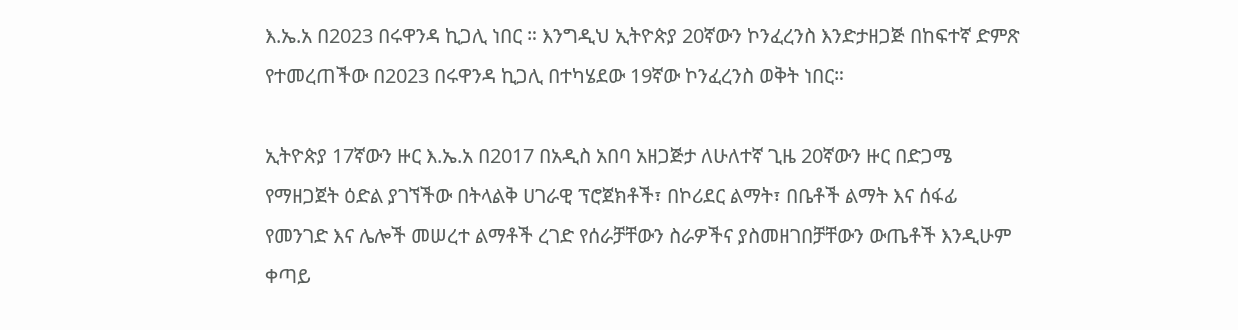እ.ኤ.አ በ2023 በሩዋንዳ ኪጋሊ ነበር ። እንግዲህ ኢትዮጵያ 20ኛውን ኮንፈረንስ እንድታዘጋጅ በከፍተኛ ድምጽ የተመረጠችው በ2023 በሩዋንዳ ኪጋሊ በተካሄደው 19ኛው ኮንፈረንስ ወቅት ነበር።

ኢትዮጵያ 17ኛውን ዙር እ.ኤ.አ በ2017 በአዲስ አበባ አዘጋጅታ ለሁለተኛ ጊዜ 20ኛውን ዙር በድጋሜ የማዘጋጀት ዕድል ያገኘችው በትላልቅ ሀገራዊ ፕሮጀክቶች፣ በኮሪደር ልማት፣ በቤቶች ልማት እና ሰፋፊ የመንገድ እና ሌሎች መሠረተ ልማቶች ረገድ የሰራቻቸውን ስራዎችና ያስመዘገበቻቸውን ውጤቶች እንዲሁም ቀጣይ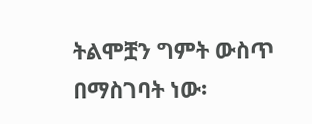ትልሞቿን ግምት ውስጥ በማስገባት ነው፡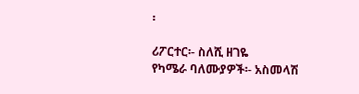፡

ሪፖርተር፡- ስለሺ ዘገዬ
የካሜራ ባለሙያዎች፡- አስመላሽ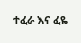ተፈራ እና ፈዬ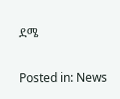ደሜ

Posted in: News